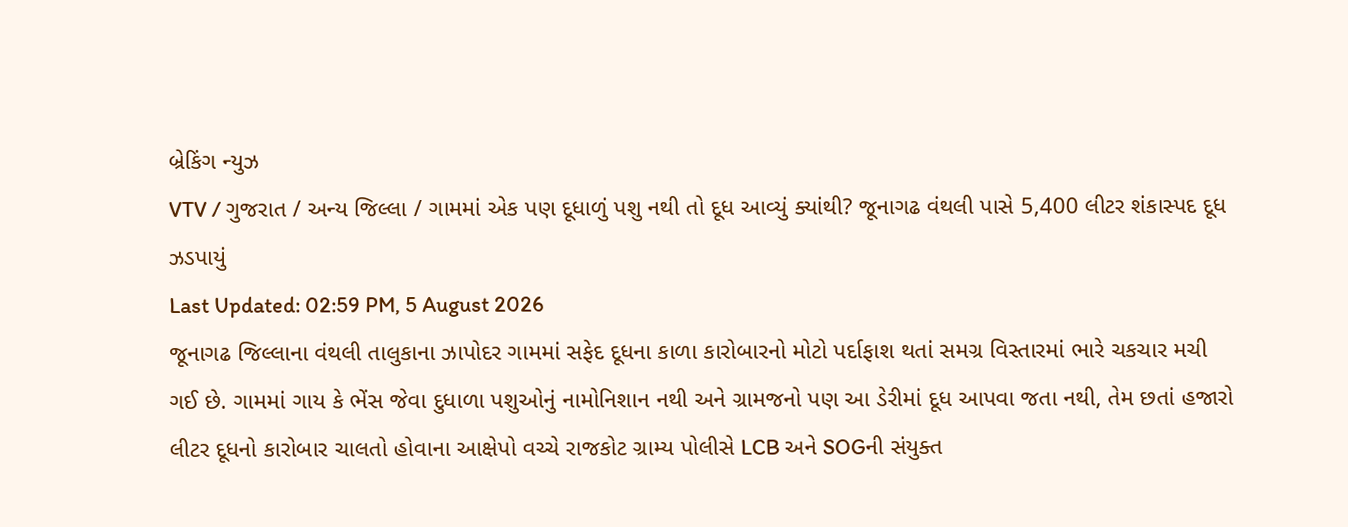બ્રેકિંગ ન્યુઝ
VTV / ગુજરાત / અન્ય જિલ્લા / ગામમાં એક પણ દૂધાળું પશુ નથી તો દૂધ આવ્યું ક્યાંથી? જૂનાગઢ વંથલી પાસે 5,400 લીટર શંકાસ્પદ દૂધ ઝડપાયું
Last Updated: 02:59 PM, 5 August 2026
જૂનાગઢ જિલ્લાના વંથલી તાલુકાના ઝાપોદર ગામમાં સફેદ દૂધના કાળા કારોબારનો મોટો પર્દાફાશ થતાં સમગ્ર વિસ્તારમાં ભારે ચકચાર મચી ગઈ છે. ગામમાં ગાય કે ભેંસ જેવા દુધાળા પશુઓનું નામોનિશાન નથી અને ગ્રામજનો પણ આ ડેરીમાં દૂધ આપવા જતા નથી, તેમ છતાં હજારો લીટર દૂધનો કારોબાર ચાલતો હોવાના આક્ષેપો વચ્ચે રાજકોટ ગ્રામ્ય પોલીસે LCB અને SOGની સંયુક્ત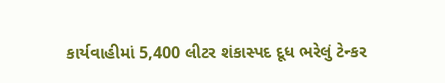કાર્યવાહીમાં 5,400 લીટર શંકાસ્પદ દૂધ ભરેલું ટેન્કર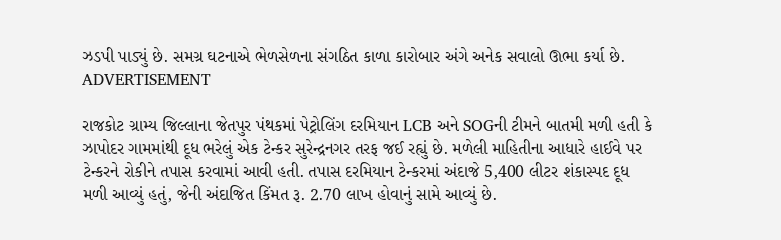ઝડપી પાડ્યું છે. સમગ્ર ઘટનાએ ભેળસેળના સંગઠિત કાળા કારોબાર અંગે અનેક સવાલો ઊભા કર્યા છે.
ADVERTISEMENT

રાજકોટ ગ્રામ્ય જિલ્લાના જેતપુર પંથકમાં પેટ્રોલિંગ દરમિયાન LCB અને SOGની ટીમને બાતમી મળી હતી કે ઝાપોદર ગામમાંથી દૂધ ભરેલું એક ટેન્કર સુરેન્દ્રનગર તરફ જઈ રહ્યું છે. મળેલી માહિતીના આધારે હાઈવે પર ટેન્કરને રોકીને તપાસ કરવામાં આવી હતી. તપાસ દરમિયાન ટેન્કરમાં અંદાજે 5,400 લીટર શંકાસ્પદ દૂધ મળી આવ્યું હતું, જેની અંદાજિત કિંમત રૂ. 2.70 લાખ હોવાનું સામે આવ્યું છે.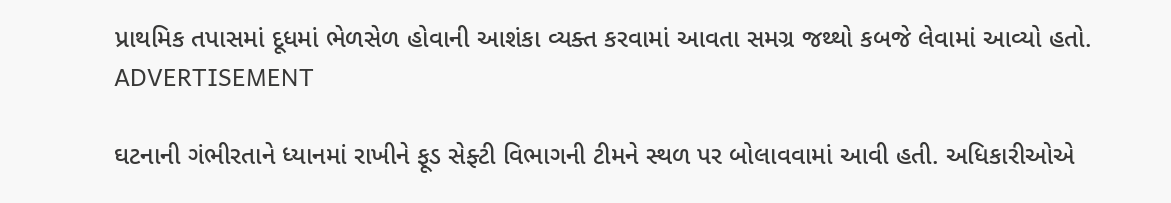પ્રાથમિક તપાસમાં દૂધમાં ભેળસેળ હોવાની આશંકા વ્યક્ત કરવામાં આવતા સમગ્ર જથ્થો કબજે લેવામાં આવ્યો હતો.
ADVERTISEMENT

ઘટનાની ગંભીરતાને ધ્યાનમાં રાખીને ફૂડ સેફ્ટી વિભાગની ટીમને સ્થળ પર બોલાવવામાં આવી હતી. અધિકારીઓએ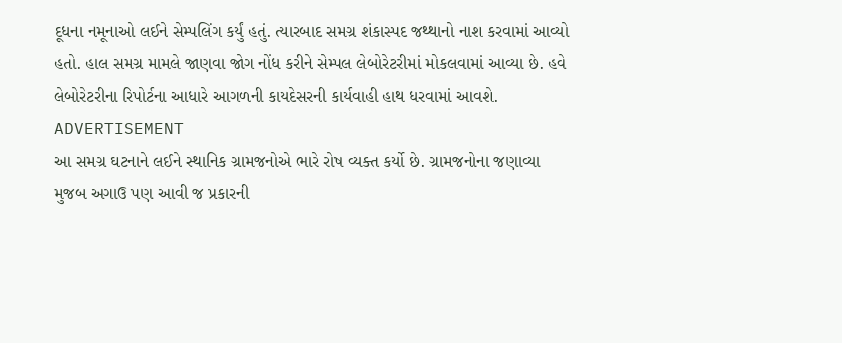દૂધના નમૂનાઓ લઈને સેમ્પલિંગ કર્યું હતું. ત્યારબાદ સમગ્ર શંકાસ્પદ જથ્થાનો નાશ કરવામાં આવ્યો હતો. હાલ સમગ્ર મામલે જાણવા જોગ નોંધ કરીને સેમ્પલ લેબોરેટરીમાં મોકલવામાં આવ્યા છે. હવે લેબોરેટરીના રિપોર્ટના આધારે આગળની કાયદેસરની કાર્યવાહી હાથ ધરવામાં આવશે.
ADVERTISEMENT
આ સમગ્ર ઘટનાને લઈને સ્થાનિક ગ્રામજનોએ ભારે રોષ વ્યક્ત કર્યો છે. ગ્રામજનોના જણાવ્યા મુજબ અગાઉ પણ આવી જ પ્રકારની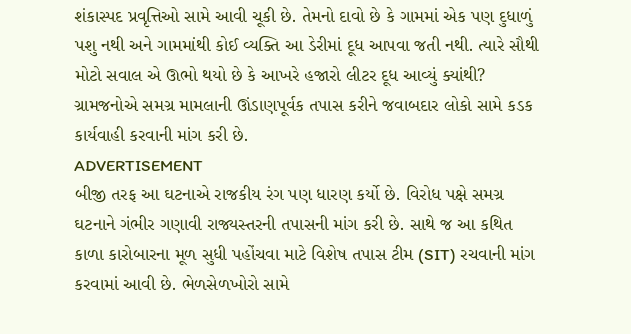શંકાસ્પદ પ્રવૃત્તિઓ સામે આવી ચૂકી છે. તેમનો દાવો છે કે ગામમાં એક પણ દુધાળું પશુ નથી અને ગામમાંથી કોઈ વ્યક્તિ આ ડેરીમાં દૂધ આપવા જતી નથી. ત્યારે સૌથી મોટો સવાલ એ ઊભો થયો છે કે આખરે હજારો લીટર દૂધ આવ્યું ક્યાંથી? ગ્રામજનોએ સમગ્ર મામલાની ઊંડાણપૂર્વક તપાસ કરીને જવાબદાર લોકો સામે કડક કાર્યવાહી કરવાની માંગ કરી છે.
ADVERTISEMENT
બીજી તરફ આ ઘટનાએ રાજકીય રંગ પણ ધારણ કર્યો છે. વિરોધ પક્ષે સમગ્ર ઘટનાને ગંભીર ગણાવી રાજ્યસ્તરની તપાસની માંગ કરી છે. સાથે જ આ કથિત કાળા કારોબારના મૂળ સુધી પહોંચવા માટે વિશેષ તપાસ ટીમ (SIT) રચવાની માંગ કરવામાં આવી છે. ભેળસેળખોરો સામે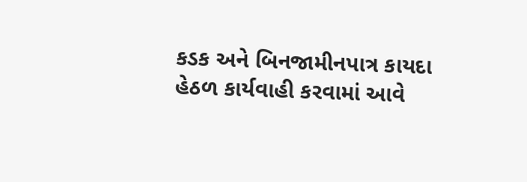કડક અને બિનજામીનપાત્ર કાયદા હેઠળ કાર્યવાહી કરવામાં આવે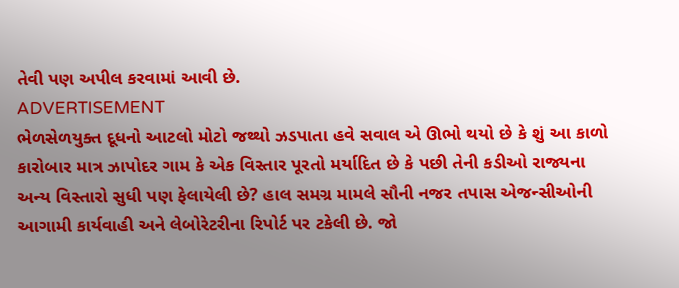તેવી પણ અપીલ કરવામાં આવી છે.
ADVERTISEMENT
ભેળસેળયુક્ત દૂધનો આટલો મોટો જથ્થો ઝડપાતા હવે સવાલ એ ઊભો થયો છે કે શું આ કાળો કારોબાર માત્ર ઝાપોદર ગામ કે એક વિસ્તાર પૂરતો મર્યાદિત છે કે પછી તેની કડીઓ રાજ્યના અન્ય વિસ્તારો સુધી પણ ફેલાયેલી છે? હાલ સમગ્ર મામલે સૌની નજર તપાસ એજન્સીઓની આગામી કાર્યવાહી અને લેબોરેટરીના રિપોર્ટ પર ટકેલી છે. જો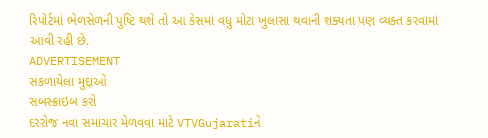રિપોર્ટમાં ભેળસેળની પુષ્ટિ થશે તો આ કેસમાં વધુ મોટા ખુલાસા થવાની શક્યતા પણ વ્યક્ત કરવામાં આવી રહી છે.
ADVERTISEMENT
સંકળાયેલા મુદ્દાઓ
સબસ્ક્રાઇબ કરો
દરરોજ નવા સમાચાર મેળવવા માટે VTVGujaratiને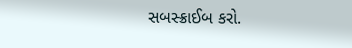સબસ્ક્રાઈબ કરો.